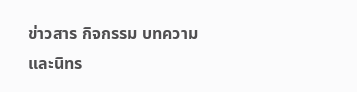ข่าวสาร กิจกรรม บทความและนิทร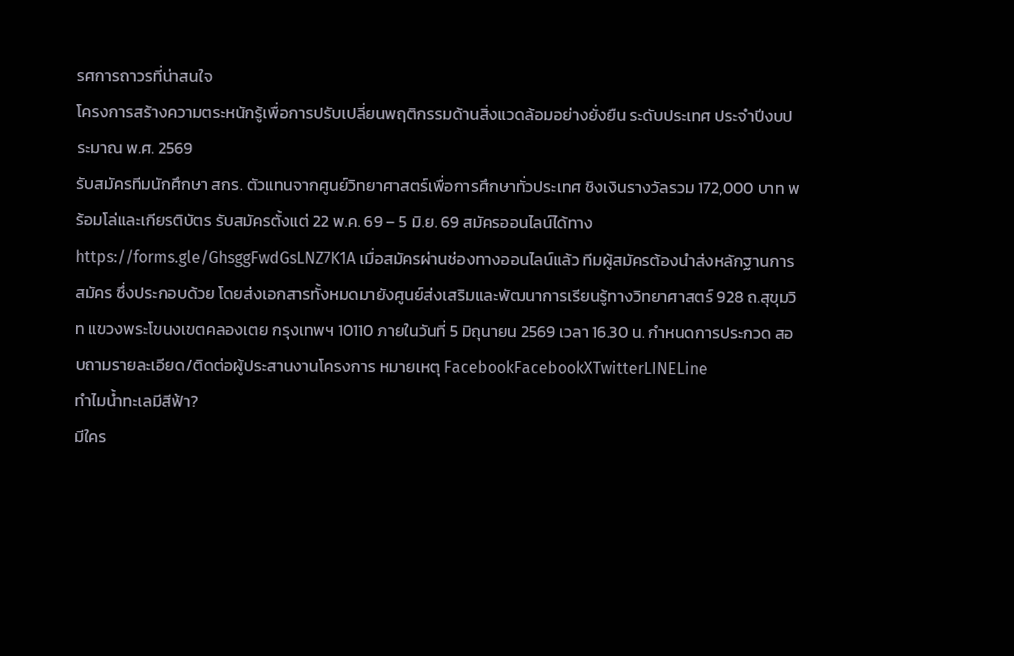รศการถาวรที่น่าสนใจ
โครงการสร้างความตระหนักรู้เพื่อการปรับเปลี่ยนพฤติกรรมด้านสิ่งแวดล้อมอย่างยั่งยืน ระดับประเทศ ประจำปีงบประมาณ พ.ศ. 2569
รับสมัครทีมนักศึกษา สกร. ตัวแทนจากศูนย์วิทยาศาสตร์เพื่อการศึกษาทั่วประเทศ ชิงเงินรางวัลรวม 172,000 บาท พร้อมโล่และเกียรติบัตร รับสมัครตั้งแต่ 22 พ.ค. 69 – 5 มิ.ย. 69 สมัครออนไลน์ได้ทาง https://forms.gle/GhsggFwdGsLNZ7K1A เมื่อสมัครผ่านช่องทางออนไลน์แล้ว ทีมผู้สมัครต้องนำส่งหลักฐานการสมัคร ซึ่งประกอบด้วย โดยส่งเอกสารทั้งหมดมายังศูนย์ส่งเสริมและพัฒนาการเรียนรู้ทางวิทยาศาสตร์ 928 ถ.สุขุมวิท แขวงพระโขนงเขตคลองเตย กรุงเทพฯ 10110 ภายในวันที่ 5 มิถุนายน 2569 เวลา 16.30 น. กำหนดการประกวด สอบถามรายละเอียด/ติดต่อผู้ประสานงานโครงการ หมายเหตุ FacebookFacebookXTwitterLINELine
ทำไมน้ำทะเลมีสีฟ้า?
มีใคร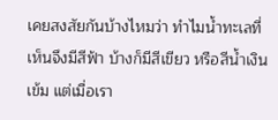เคยสงสัยกันบ้างไหมว่า ทำไมน้ำทะเลที่เห็นจึงมีสีฟ้า บ้างก็มีสีเขียว หรือสีน้ำเงินเข้ม แต่เมื่อเรา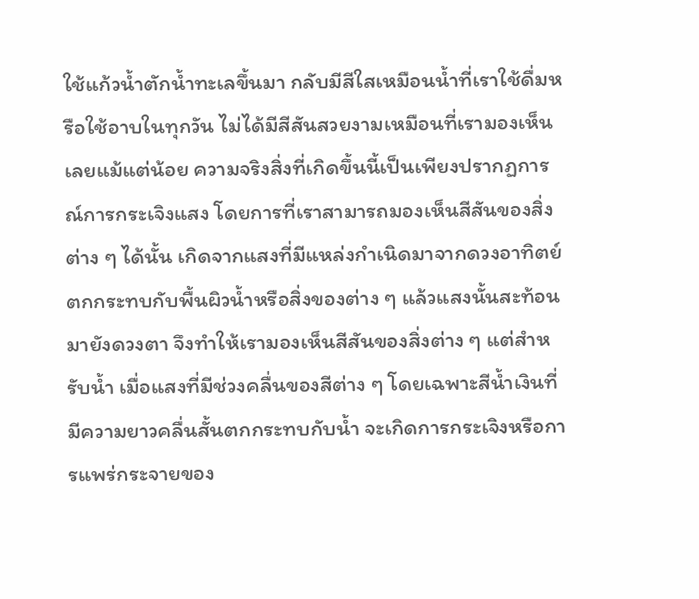ใช้แก้วน้ำตักน้ำทะเลขึ้นมา กลับมีสีใสเหมือนน้ำที่เราใช้ดื่มหรือใช้อาบในทุกวัน ไม่ได้มีสีสันสวยงามเหมือนที่เรามองเห็นเลยแม้แต่น้อย ความจริงสิ่งที่เกิดขึ้นนี้เป็นเพียงปรากฏการณ์การกระเจิงแสง โดยการที่เราสามารถมองเห็นสีสันของสิ่งต่าง ๆ ได้นั้น เกิดจากแสงที่มีแหล่งกำเนิดมาจากดวงอาทิตย์ตกกระทบกับพื้นผิวน้ำหรือสิ่งของต่าง ๆ แล้วแสงนั้นสะท้อนมายังดวงตา จึงทำให้เรามองเห็นสีสันของสิ่งต่าง ๆ แต่สำหรับน้ำ เมื่อแสงที่มีช่วงคลื่นของสีต่าง ๆ โดยเฉพาะสีน้ำเงินที่มีความยาวคลื่นสั้นตกกระทบกับน้ำ จะเกิดการกระเจิงหรือการแพร่กระจายของ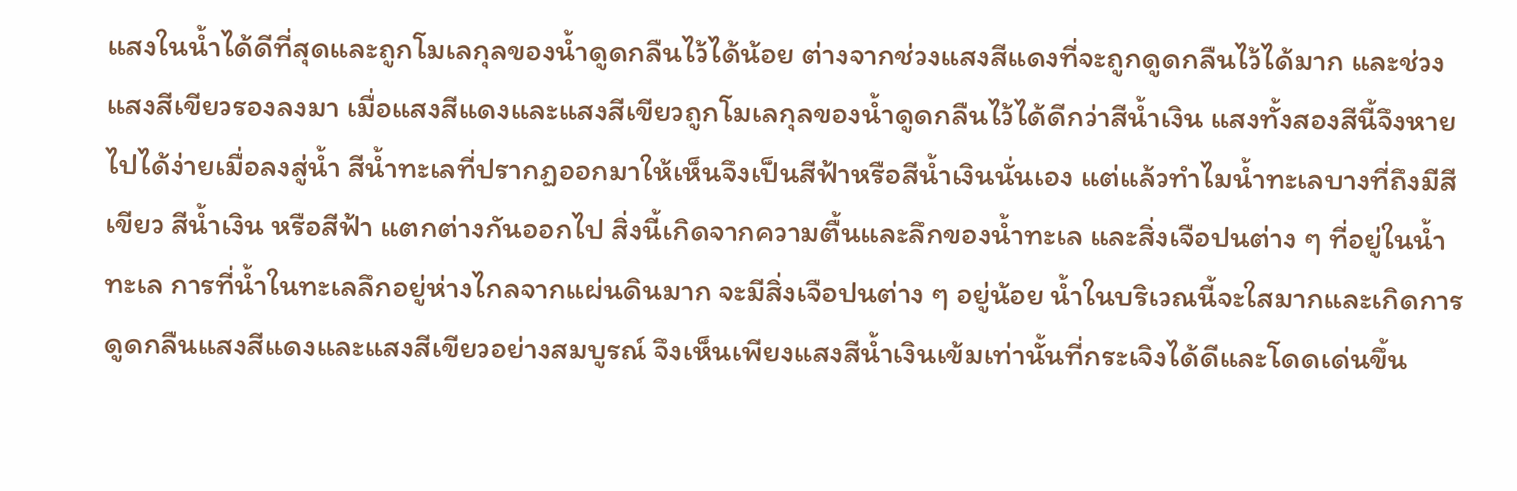แสงในน้ำได้ดีที่สุดและถูกโมเลกุลของน้ำดูดกลืนไว้ได้น้อย ต่างจากช่วงแสงสีแดงที่จะถูกดูดกลืนไว้ได้มาก และช่วงแสงสีเขียวรองลงมา เมื่อแสงสีแดงและแสงสีเขียวถูกโมเลกุลของน้ำดูดกลืนไว้ได้ดีกว่าสีน้ำเงิน แสงทั้งสองสีนี้จึงหายไปได้ง่ายเมื่อลงสู่น้ำ สีน้ำทะเลที่ปรากฏออกมาให้เห็นจึงเป็นสีฟ้าหรือสีน้ำเงินนั่นเอง แต่แล้วทำไมน้ำทะเลบางที่ถึงมีสีเขียว สีน้ำเงิน หรือสีฟ้า แตกต่างกันออกไป สิ่งนี้เกิดจากความตื้นและลึกของน้ำทะเล และสิ่งเจือปนต่าง ๆ ที่อยู่ในน้ำทะเล การที่น้ำในทะเลลึกอยู่ห่างไกลจากแผ่นดินมาก จะมีสิ่งเจือปนต่าง ๆ อยู่น้อย น้ำในบริเวณนี้จะใสมากและเกิดการดูดกลืนแสงสีแดงและแสงสีเขียวอย่างสมบูรณ์ จึงเห็นเพียงแสงสีน้ำเงินเข้มเท่านั้นที่กระเจิงได้ดีและโดดเด่นขึ้น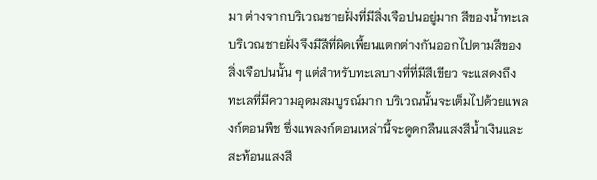มา ต่างจากบริเวณชายฝั่งที่มีสิ่งเจือปนอยู่มาก สีของน้ำทะเลบริเวณชายฝั่งจึงมีสีที่ผิดเพี้ยนแตกต่างกันออกไปตามสีของสิ่งเจือปนนั้น ๆ แต่สำหรับทะเลบางที่ที่มีสีเขียว จะแสดงถึงทะเลที่มีความอุดมสมบูรณ์มาก บริเวณนั้นจะเต็มไปด้วยแพลงก์ตอนพืช ซึ่งแพลงก์ตอนเหล่านี้จะดูดกลืนแสงสีน้ำเงินและสะท้อนแสงสี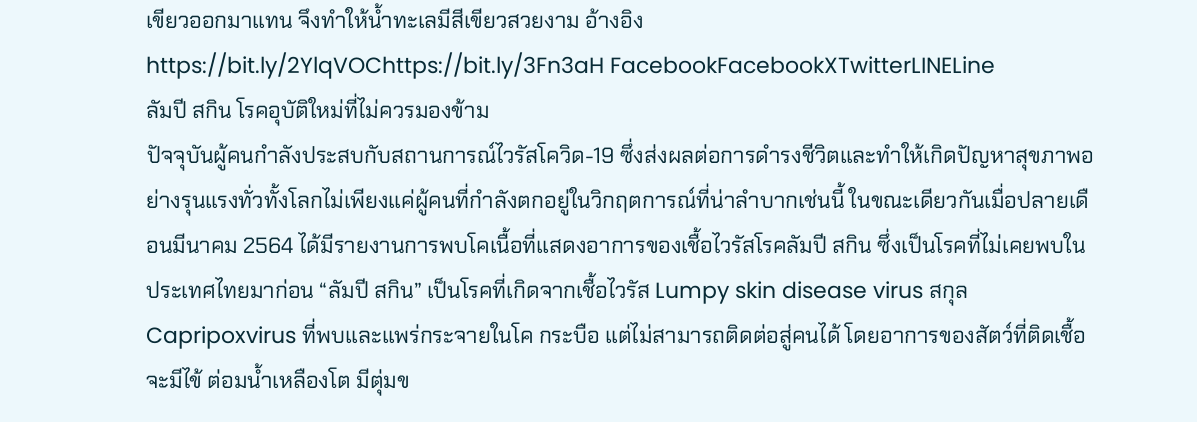เขียวออกมาแทน จึงทำให้น้ำทะเลมีสีเขียวสวยงาม อ้างอิง https://bit.ly/2YlqVOChttps://bit.ly/3Fn3aH FacebookFacebookXTwitterLINELine
ลัมปี สกิน โรคอุบัติใหม่ที่ไม่ควรมองข้าม
ปัจจุบันผู้คนกำลังประสบกับสถานการณ์ไวรัสโควิด-19 ซึ่งส่งผลต่อการดำรงชีวิตและทำให้เกิดปัญหาสุขภาพอย่างรุนแรงทั่วทั้งโลกไม่เพียงแค่ผู้คนที่กำลังตกอยู่ในวิกฤตการณ์ที่น่าลำบากเช่นนี้ ในขณะเดียวกันเมื่อปลายเดือนมีนาคม 2564 ได้มีรายงานการพบโคเนื้อที่แสดงอาการของเชื้อไวรัสโรคลัมปี สกิน ซึ่งเป็นโรคที่ไม่เคยพบในประเทศไทยมาก่อน “ลัมปี สกิน” เป็นโรคที่เกิดจากเชื้อไวรัส Lumpy skin disease virus สกุล Capripoxvirus ที่พบและแพร่กระจายในโค กระบือ แต่ไม่สามารถติดต่อสู่คนได้ โดยอาการของสัตว์ที่ติดเชื้อจะมีไข้ ต่อมน้ำเหลืองโต มีตุ่มข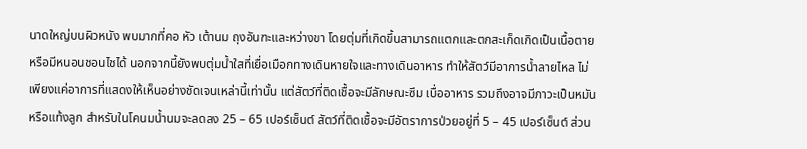นาดใหญ่บนผิวหนัง พบมากที่คอ หัว เต้านม ถุงอันฑะและหว่างขา โดยตุ่มที่เกิดขึ้นสามารถแตกและตกสะเก็ดเกิดเป็นเนื้อตายหรือมีหนอนชอนไชได้ นอกจากนี้ยังพบตุ่มน้ำใสที่เยื่อเมือกทางเดินหายใจและทางเดินอาหาร ทำให้สัตว์มีอาการน้ำลายไหล ไม่เพียงแค่อาการที่แสดงให้เห็นอย่างชัดเจนเหล่านี้เท่านั้น แต่สัตว์ที่ติดเชื้อจะมีลักษณะซึม เบื่ออาหาร รวมถึงอาจมีภาวะเป็นหมันหรือแท้งลูก สำหรับในโคนมน้ำนมจะลดลง 25 – 65 เปอร์เซ็นต์ สัตว์ที่ติดเชื้อจะมีอัตราการป่วยอยู่ที่ 5 – 45 เปอร์เซ็นต์ ส่วน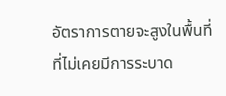อัตราการตายจะสูงในพื้นที่ที่ไม่เคยมีการระบาด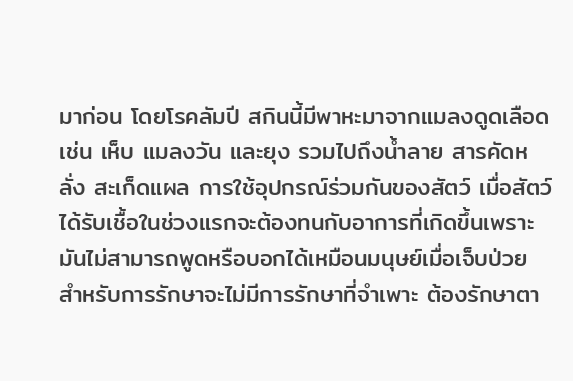มาก่อน โดยโรคลัมปี สกินนี้มีพาหะมาจากแมลงดูดเลือด เช่น เห็บ แมลงวัน และยุง รวมไปถึงน้ำลาย สารคัดหลั่ง สะเก็ดแผล การใช้อุปกรณ์ร่วมกันของสัตว์ เมื่อสัตว์ได้รับเชื้อในช่วงแรกจะต้องทนกับอาการที่เกิดขึ้นเพราะมันไม่สามารถพูดหรือบอกได้เหมือนมนุษย์เมื่อเจ็บป่วย สำหรับการรักษาจะไม่มีการรักษาที่จำเพาะ ต้องรักษาตา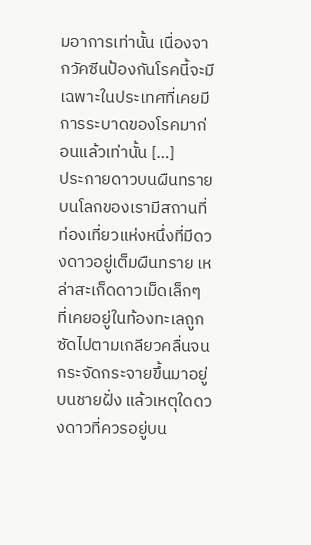มอาการเท่านั้น เนื่องจากวัคซีนป้องกันโรคนี้จะมีเฉพาะในประเทศที่เคยมีการระบาดของโรคมาก่อนแล้วเท่านั้น […]
ประกายดาวบนผืนทราย
บนโลกของเรามีสถานที่ท่องเที่ยวแห่งหนึ่งที่มีดวงดาวอยู่เต็มผืนทราย เหล่าสะเก็ดดาวเม็ดเล็กๆ ที่เคยอยู่ในท้องทะเลถูกซัดไปตามเกลียวคลื่นจนกระจัดกระจายขึ้นมาอยู่บนชายฝั่ง แล้วเหตุใดดวงดาวที่ควรอยู่บน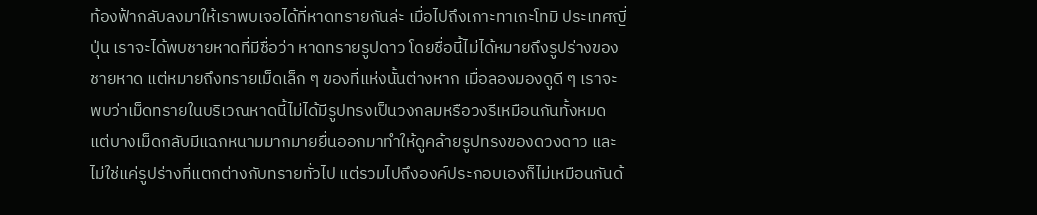ท้องฟ้ากลับลงมาให้เราพบเจอได้ที่หาดทรายกันล่ะ เมื่อไปถึงเกาะทาเกะโทมิ ประเทศญี่ปุ่น เราจะได้พบชายหาดที่มีชื่อว่า หาดทรายรูปดาว โดยชื่อนี้ไม่ได้หมายถึงรูปร่างของชายหาด แต่หมายถึงทรายเม็ดเล็ก ๆ ของที่แห่งนั้นต่างหาก เมื่อลองมองดูดี ๆ เราจะพบว่าเม็ดทรายในบริเวณหาดนี้ไม่ได้มีรูปทรงเป็นวงกลมหรือวงรีเหมือนกันทั้งหมด แต่บางเม็ดกลับมีแฉกหนามมากมายยื่นออกมาทำให้ดูคล้ายรูปทรงของดวงดาว และไม่ใช่แค่รูปร่างที่แตกต่างกับทรายทั่วไป แต่รวมไปถึงองค์ประกอบเองก็ไม่เหมือนกันด้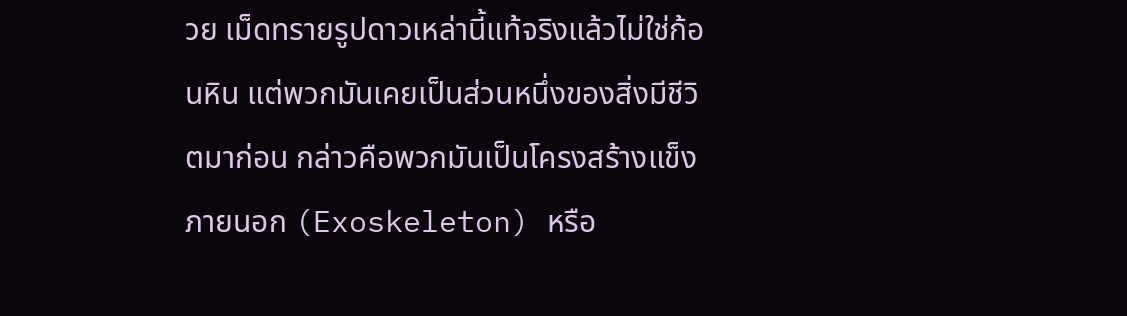วย เม็ดทรายรูปดาวเหล่านี้แท้จริงแล้วไม่ใช่ก้อนหิน แต่พวกมันเคยเป็นส่วนหนึ่งของสิ่งมีชีวิตมาก่อน กล่าวคือพวกมันเป็นโครงสร้างแข็งภายนอก (Exoskeleton) หรือ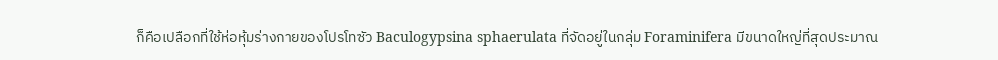ก็คือเปลือกที่ใช้ห่อหุ้มร่างกายของโปรโทซัว Baculogypsina sphaerulata ที่จัดอยู่ในกลุ่ม Foraminifera มีขนาดใหญ่ที่สุดประมาณ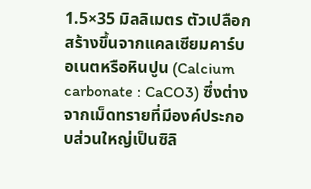1.5×35 มิลลิเมตร ตัวเปลือกสร้างขึ้นจากแคลเซียมคาร์บอเนตหรือหินปูน (Calcium carbonate : CaCO3) ซึ่งต่างจากเม็ดทรายที่มีองค์ประกอบส่วนใหญ่เป็นซิลิ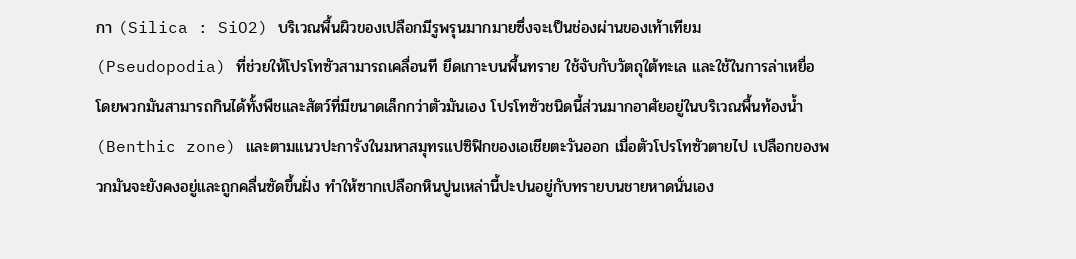กา (Silica : SiO2) บริเวณพื้นผิวของเปลือกมีรูพรุนมากมายซึ่งจะเป็นช่องผ่านของเท้าเทียม (Pseudopodia) ที่ช่วยให้โปรโทซัวสามารถเคลื่อนที ยึดเกาะบนพื้นทราย ใช้จับกับวัตถุใต้ทะเล และใช้ในการล่าเหยื่อ โดยพวกมันสามารถกินได้ทั้งพืชและสัตว์ที่มีขนาดเล็กกว่าตัวมันเอง โปรโทซัวชนิดนี้ส่วนมากอาศัยอยู่ในบริเวณพื้นท้องน้ำ (Benthic zone) และตามแนวปะการังในมหาสมุทรแปซิฟิกของเอเชียตะวันออก เมื่อตัวโปรโทซัวตายไป เปลือกของพวกมันจะยังคงอยู่และถูกคลื่นซัดขึ้นฝั่ง ทำให้ซากเปลือกหินปูนเหล่านี้ปะปนอยู่กับทรายบนชายหาดนั่นเอง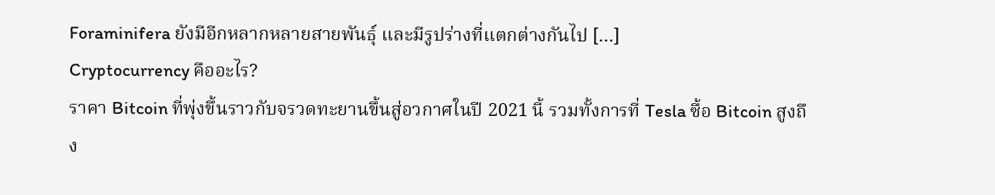Foraminifera ยังมีอีกหลากหลายสายพันธุ์ และมีรูปร่างที่แตกต่างกันไป […]
Cryptocurrency คืออะไร?
ราคา Bitcoin ที่พุ่งขึ้นราวกับจรวดทะยานขึ้นสู่อวกาศในปี 2021 นี้ รวมทั้งการที่ Tesla ซื้อ Bitcoin สูงถึง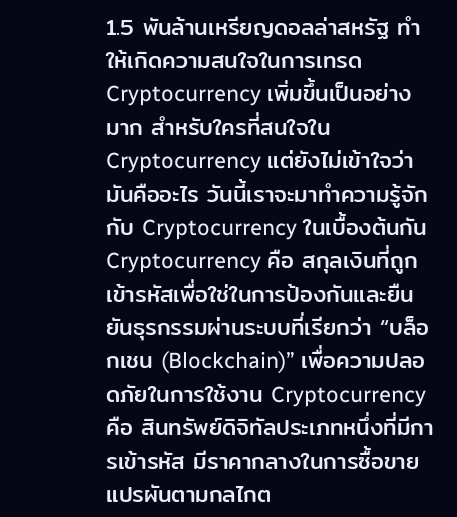1.5 พันล้านเหรียญดอลล่าสหรัฐ ทำให้เกิดความสนใจในการเทรด Cryptocurrency เพิ่มขึ้นเป็นอย่างมาก สำหรับใครที่สนใจใน Cryptocurrency แต่ยังไม่เข้าใจว่ามันคืออะไร วันนี้เราจะมาทำความรู้จักกับ Cryptocurrency ในเบื้องต้นกัน Cryptocurrency คือ สกุลเงินที่ถูกเข้ารหัสเพื่อใช่ในการป้องกันและยืนยันธุรกรรมผ่านระบบที่เรียกว่า “บล็อกเชน (Blockchain)” เพื่อความปลอดภัยในการใช้งาน Cryptocurrency คือ สินทรัพย์ดิจิทัลประเภทหนึ่งที่มีการเข้ารหัส มีราคากลางในการซื้อขายแปรผันตามกลไกต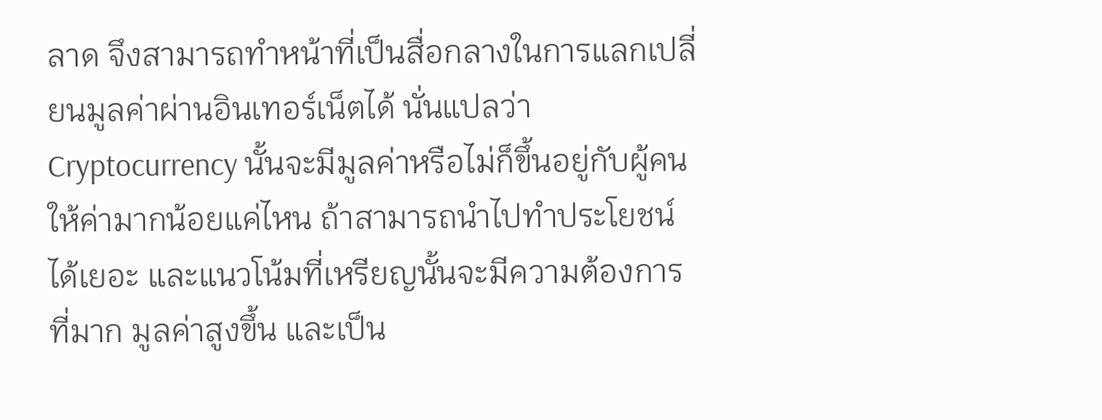ลาด จึงสามารถทำหน้าที่เป็นสื่อกลางในการแลกเปลี่ยนมูลค่าผ่านอินเทอร์เน็ตได้ นั่นแปลว่า Cryptocurrency นั้นจะมีมูลค่าหรือไม่ก็ขึ้นอยู่กับผู้คนให้ค่ามากน้อยแค่ไหน ถ้าสามารถนำไปทำประโยชน์ได้เยอะ และแนวโน้มที่เหรียญนั้นจะมีความต้องการที่มาก มูลค่าสูงขึ้น และเป็น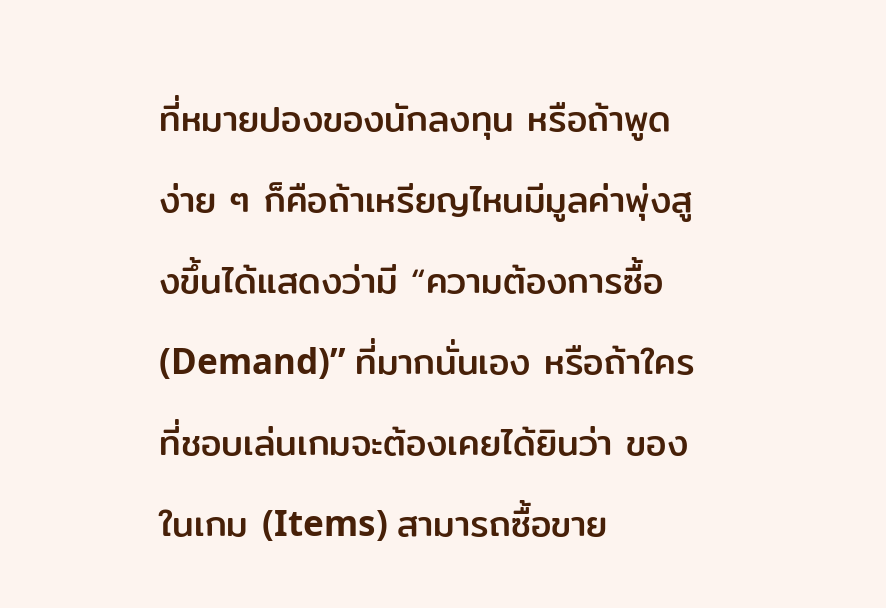ที่หมายปองของนักลงทุน หรือถ้าพูดง่าย ๆ ก็คือถ้าเหรียญไหนมีมูลค่าพุ่งสูงขึ้นได้แสดงว่ามี “ความต้องการซื้อ (Demand)” ที่มากนั่นเอง หรือถ้าใครที่ชอบเล่นเกมจะต้องเคยได้ยินว่า ของในเกม (Items) สามารถซื้อขาย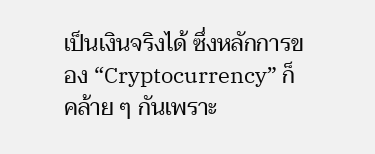เป็นเงินจริงได้ ซึ่งหลักการของ “Cryptocurrency” ก็คล้าย ๆ กันเพราะ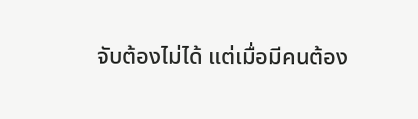จับต้องไม่ได้ แต่เมื่อมีคนต้อง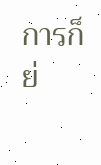การก็ย่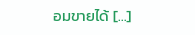อมขายได้ […]